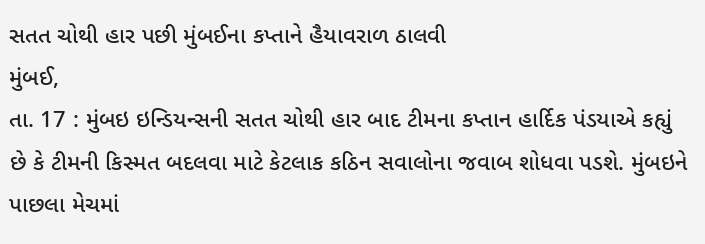સતત ચોથી હાર પછી મુંબઈના કપ્તાને હૈયાવરાળ ઠાલવી
મુંબઈ,
તા. 17 : મુંબઇ ઇન્ડિયન્સની સતત ચોથી હાર બાદ ટીમના કપ્તાન હાર્દિક પંડયાએ કહ્યું છે કે ટીમની કિસ્મત બદલવા માટે કેટલાક કઠિન સવાલોના જવાબ શોધવા પડશે. મુંબઇને પાછલા મેચમાં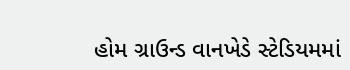હોમ ગ્રાઉન્ડ વાનખેડે સ્ટેડિયમમાં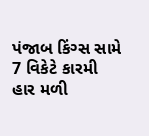પંજાબ કિંગ્સ સામે 7 વિકેટે કારમી હાર મળી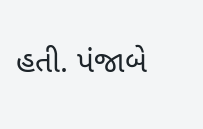હતી. પંજાબે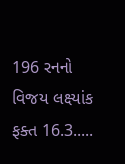196 રનનો વિજય લક્ષ્યાંક ફક્ત 16.3.....